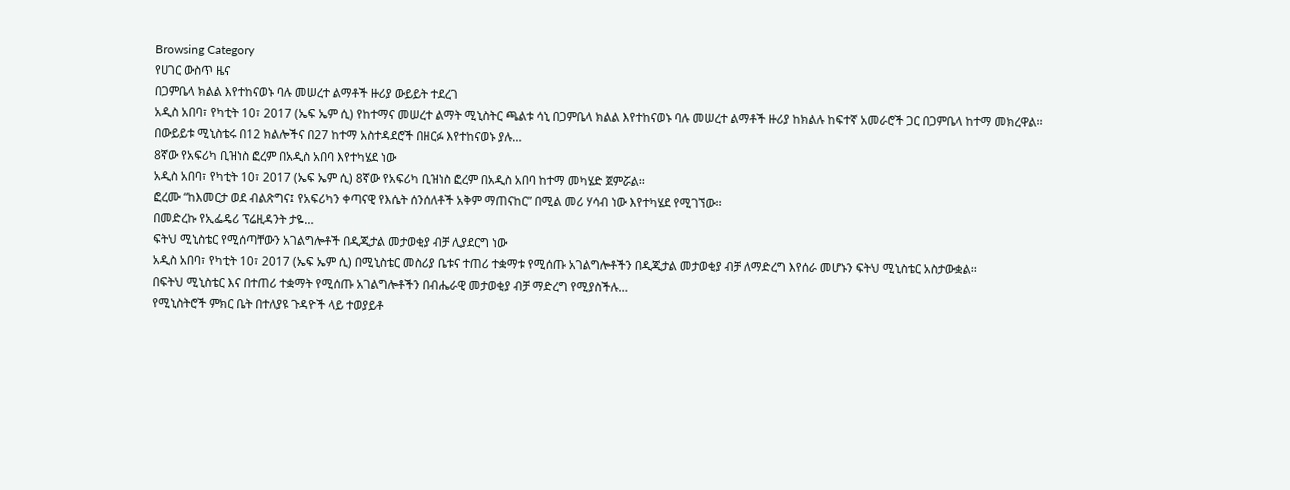Browsing Category
የሀገር ውስጥ ዜና
በጋምቤላ ክልል እየተከናወኑ ባሉ መሠረተ ልማቶች ዙሪያ ውይይት ተደረገ
አዲስ አበባ፣ የካቲት 10፣ 2017 (ኤፍ ኤም ሲ) የከተማና መሠረተ ልማት ሚኒስትር ጫልቱ ሳኒ በጋምቤላ ክልል እየተከናወኑ ባሉ መሠረተ ልማቶች ዙሪያ ከክልሉ ከፍተኛ አመራሮች ጋር በጋምቤላ ከተማ መክረዋል፡፡
በውይይቱ ሚኒስቴሩ በ12 ክልሎችና በ27 ከተማ አስተዳደሮች በዘርፉ እየተከናወኑ ያሉ…
8ኛው የአፍሪካ ቢዝነስ ፎረም በአዲስ አበባ እየተካሄደ ነው
አዲስ አበባ፣ የካቲት 10፣ 2017 (ኤፍ ኤም ሲ) 8ኛው የአፍሪካ ቢዝነስ ፎረም በአዲስ አበባ ከተማ መካሄድ ጀምሯል፡፡
ፎረሙ “ከእመርታ ወደ ብልጽግና፤ የአፍሪካን ቀጣናዊ የእሴት ሰንሰለቶች አቅም ማጠናከር” በሚል መሪ ሃሳብ ነው እየተካሄደ የሚገኘው፡፡
በመድረኩ የኢፌዴሪ ፕሬዚዳንት ታዬ…
ፍትህ ሚኒስቴር የሚሰጣቸውን አገልግሎቶች በዲጂታል መታወቂያ ብቻ ሊያደርግ ነው
አዲስ አበባ፣ የካቲት 10፣ 2017 (ኤፍ ኤም ሲ) በሚኒስቴር መስሪያ ቤቱና ተጠሪ ተቋማቱ የሚሰጡ አገልግሎቶችን በዲጂታል መታወቂያ ብቻ ለማድረግ እየሰራ መሆኑን ፍትህ ሚኒስቴር አስታውቋል፡፡
በፍትህ ሚኒስቴር እና በተጠሪ ተቋማት የሚሰጡ አገልግሎቶችን በብሔራዊ መታወቂያ ብቻ ማድረግ የሚያስችሉ…
የሚኒስትሮች ምክር ቤት በተለያዩ ጉዳዮች ላይ ተወያይቶ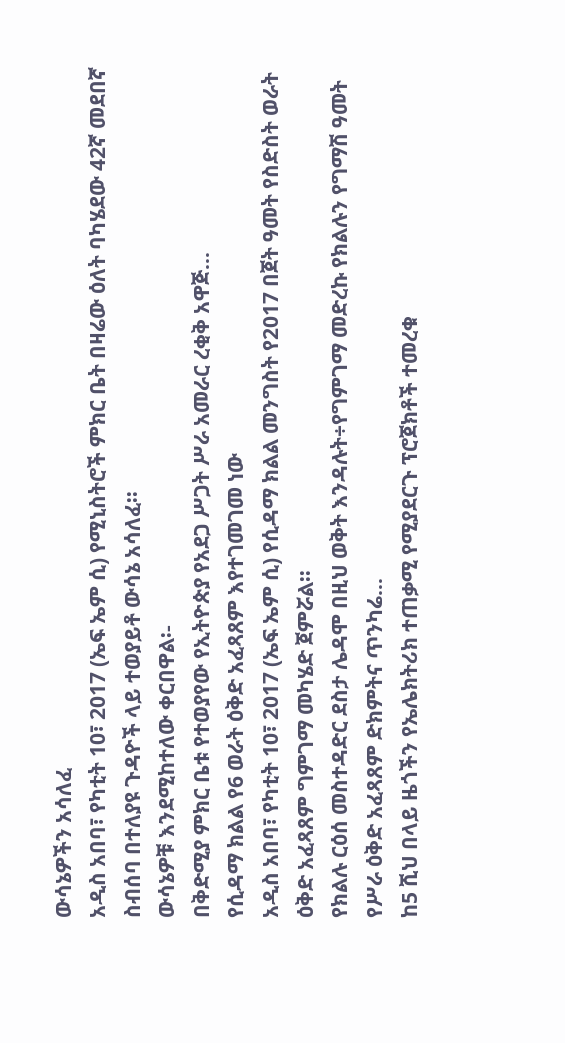ውሳኔዎችን አሳለፈ
አዲስ አበባ፣ የካቲት 10፣ 2017 (ኤፍ ኤም ሲ) የሚኒስትሮች ምክር ቤት በዛሬው ዕለት ባካሄደው 42ኛ መደበኛ ስብሰባ በተለያዩ ጉዳዮች ላይ ተወያይቶ ውሳኔ አሳለፈ፡፡
ውሳኔዎቹ እንደሚከተለው ቀርበዋል፡-
በቅድሚያ ምክር ቤቱ የተወያየው የኢትዮጵያ የአደጋ ሥጋት ሥራ አመራር ረቂቅ አዋጅ…
የሲዳማ ክልል የ6 ወራት ዕቅድ አፈጻጸም እየተገመገመ ነው
አዲስ አበባ፣ የካቲት 10፣ 2017 (ኤፍ ኤም ሲ) የሲዳማ ክልል መንግስት የ2017 በጀት ዓመት የስድስት ወራት ዕቅድ አፈጻጸም ግምገማ መካሄድ ጀምሯል፡፡
የክልሉ ርዕሰ መስተዳድር ደስታ ሌዳሞ በዚህ ወቅት እንዳሉት÷የግምገማ መድረኩ የክልሉን የግማሽ ዓመት የሥራ ዕቅድ አፈጻጸም ድክምትና ጥንካሬ…
ከ5 ሺህ በላይ ዜጎችን የኤሌክትሪክ ተጠቃሚ የሚያደርጉ ፕሮጀክቶች ተመረቁ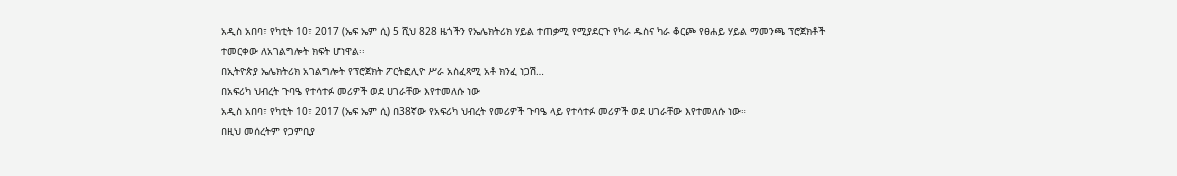አዲስ አበባ፣ የካቲት 10፣ 2017 (ኤፍ ኤም ሲ) 5 ሺህ 828 ዜጎችን የኤሌክትሪክ ሃይል ተጠቃሚ የሚያደርጉ የካራ ዱስና ካራ ቆርጮ የፀሐይ ሃይል ማመንጫ ፕሮጀክቶች ተመርቀው ለአገልግሎት ክፍት ሆነዋል፡፡
በኢትዮጵያ ኤሌክትሪክ አገልግሎት የፕሮጀክት ፖርትፎሊዮ ሥራ አስፈጻሚ አቶ ክንፈ ነጋሽ…
በአፍሪካ ህብረት ጉባዔ የተሳተፉ መሪዎች ወደ ሀገራቸው እየተመለሱ ነው
አዲስ አበባ፣ የካቲት 10፣ 2017 (ኤፍ ኤም ሲ) በ38ኛው የአፍሪካ ህብረት የመሪዎች ጉባዔ ላይ የተሳተፉ መሪዎች ወደ ሀገራቸው እየተመለሱ ነው።
በዚህ መሰረትም የጋምቢያ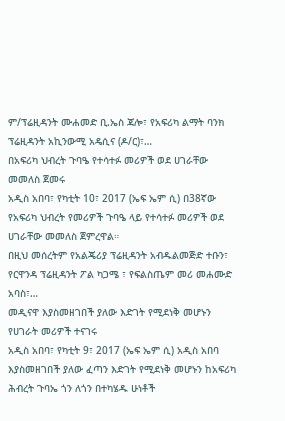ም/ፕሬዚዳንት ሙሐመድ ቢ.ኤስ ጃሎ፣ የአፍሪካ ልማት ባንክ ፕሬዚዳንት አኪንውሚ አዴሲና (ዶ/ር)፣…
በአፍሪካ ህብረት ጉባዔ የተሳተፉ መሪዎች ወደ ሀገራቸው መመለስ ጀመሩ
አዲስ አበባ፣ የካቲት 10፣ 2017 (ኤፍ ኤም ሲ) በ38ኛው የአፍሪካ ህብረት የመሪዎች ጉባዔ ላይ የተሳተፉ መሪዎች ወደ ሀገራቸው መመለስ ጀምረዋል።
በዚህ መሰረትም የአልጄሪያ ፕሬዚዳንት አብዱልመጅድ ተቡን፣ የርዋንዳ ፕሬዚዳንት ፖል ካጋሜ ፣ የፍልስጤም መሪ መሐሙድ አባስ፣…
መዲናዋ እያስመዘገበች ያለው እድገት የሚደነቅ መሆኑን የሀገራት መሪዎች ተናገሩ
አዲስ አበባ፣ የካቲት 9፣ 2017 (ኤፍ ኤም ሲ) አዲስ አበባ እያስመዘገበች ያለው ፈጣን እድገት የሚደነቅ መሆኑን ከአፍሪካ ሕብረት ጉባኤ ጎን ለጎን በተካሄዱ ሁነቶች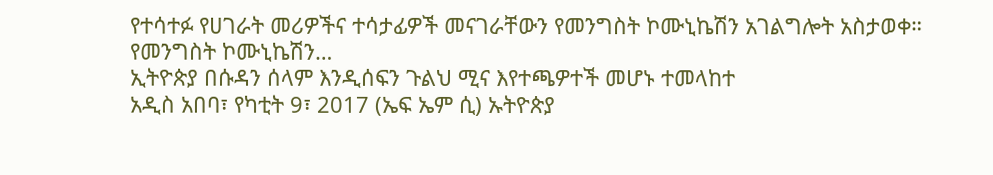የተሳተፉ የሀገራት መሪዎችና ተሳታፊዎች መናገራቸውን የመንግስት ኮሙኒኬሽን አገልግሎት አስታወቀ።
የመንግስት ኮሙኒኬሽን…
ኢትዮጵያ በሱዳን ሰላም እንዲሰፍን ጉልህ ሚና እየተጫዎተች መሆኑ ተመላከተ
አዲስ አበባ፣ የካቲት 9፣ 2017 (ኤፍ ኤም ሲ) ኡትዮጵያ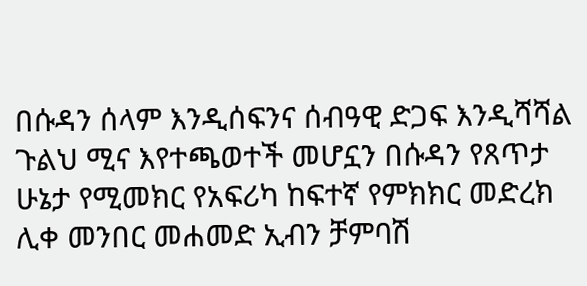በሱዳን ሰላም እንዲሰፍንና ሰብዓዊ ድጋፍ እንዲሻሻል ጉልህ ሚና እየተጫወተች መሆኗን በሱዳን የጸጥታ ሁኔታ የሚመክር የአፍሪካ ከፍተኛ የምክክር መድረክ ሊቀ መንበር መሐመድ ኢብን ቻምባሽ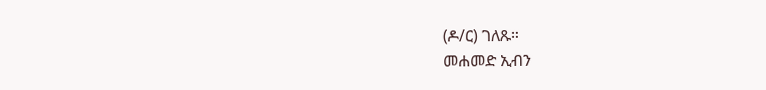(ዶ/ር) ገለጹ።
መሐመድ ኢብን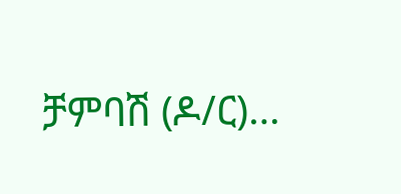ቻምባሽ (ዶ/ር)…